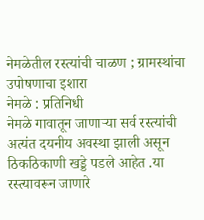नेमळेतील रस्त्यांची चाळण ; ग्रामस्थांचा उपोषणाचा इशारा
नेमळे : प्रतिनिधी
नेमळे गावातून जाणाऱ्या सर्व रस्त्यांची अत्यंत दयनीय अवस्था झाली असून ठिकठिकाणी खड्डे पडले आहेत .या रस्त्यावरून जाणारे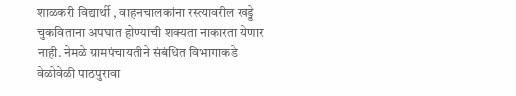शाळकरी विद्यार्थी , वाहनचालकांना रस्त्यावरील खड्डे चुकविताना अपघात होण्याची शक्यता नाकारता येणार नाही. नेमळे ग्रामपंचायतीने संबंधित विभागाकडे वेळोवेळी पाठपुरावा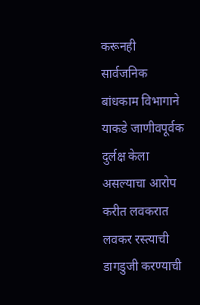करूनही सार्वजनिक बांधकाम विभागाने याकडे जाणीवपूर्वक दुर्लक्ष केला असल्याचा आरोप करीत लवकरात लवकर रस्त्याची डागडुजी करण्याची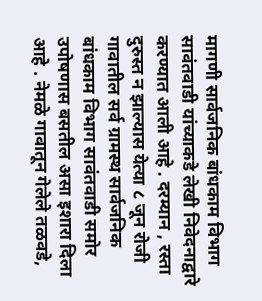मागणी सार्वजनिक बांधकाम विभाग सावंतवाडी यांच्याकडे लेखी निवेदनाद्वारे करण्यात आली आहे . दरम्यान , रस्ता दुरुस्त न झाल्यास येत्या ८ जून रोजी गावातील सर्व ग्रामस्थ सार्वजनिक बांधकाम विभाग सावंतवाडी समोर उपोषणास बसतील असा इशारा दिला आहे . नेमळे गावातून गेलेले तळवडे,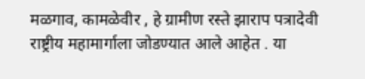मळगाव, कामळेवीर , हे ग्रामीण रस्ते झाराप पत्रादेवी राष्ट्रीय महामार्गाला जोडण्यात आले आहेत . या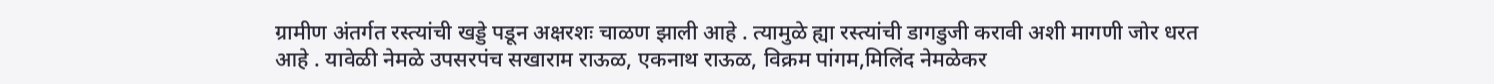ग्रामीण अंतर्गत रस्त्यांची खड्डे पडून अक्षरशः चाळण झाली आहे . त्यामुळे ह्या रस्त्यांची डागडुजी करावी अशी मागणी जोर धरत आहे . यावेळी नेमळे उपसरपंच सखाराम राऊळ, एकनाथ राऊळ, विक्रम पांगम,मिलिंद नेमळेकर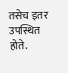तसेच इतर उपस्थित होते.